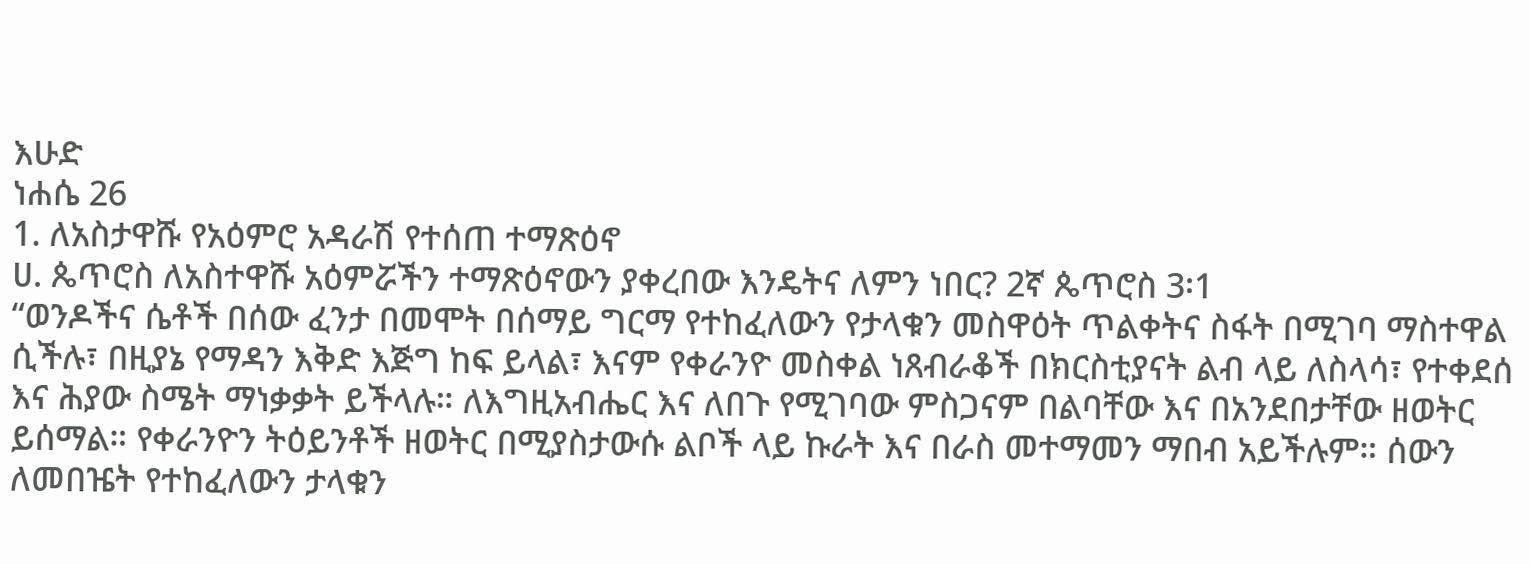እሁድ
ነሐሴ 26
1. ለአስታዋሹ የአዕምሮ አዳራሽ የተሰጠ ተማጽዕኖ
ሀ. ጴጥሮስ ለአስተዋሹ አዕምሯችን ተማጽዕኖውን ያቀረበው እንዴትና ለምን ነበር? 2ኛ ጴጥሮስ 3፡1
“ወንዶችና ሴቶች በሰው ፈንታ በመሞት በሰማይ ግርማ የተከፈለውን የታላቁን መስዋዕት ጥልቀትና ስፋት በሚገባ ማስተዋል ሲችሉ፣ በዚያኔ የማዳን እቅድ እጅግ ከፍ ይላል፣ እናም የቀራንዮ መስቀል ነጸብራቆች በክርስቲያናት ልብ ላይ ለስላሳ፣ የተቀደሰ እና ሕያው ስሜት ማነቃቃት ይችላሉ። ለእግዚአብሔር እና ለበጉ የሚገባው ምስጋናም በልባቸው እና በአንደበታቸው ዘወትር ይሰማል። የቀራንዮን ትዕይንቶች ዘወትር በሚያስታውሱ ልቦች ላይ ኩራት እና በራስ መተማመን ማበብ አይችሉም። ሰውን ለመበዤት የተከፈለውን ታላቁን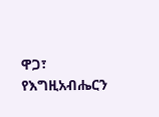ዋጋ፣ የእግዚአብሔርን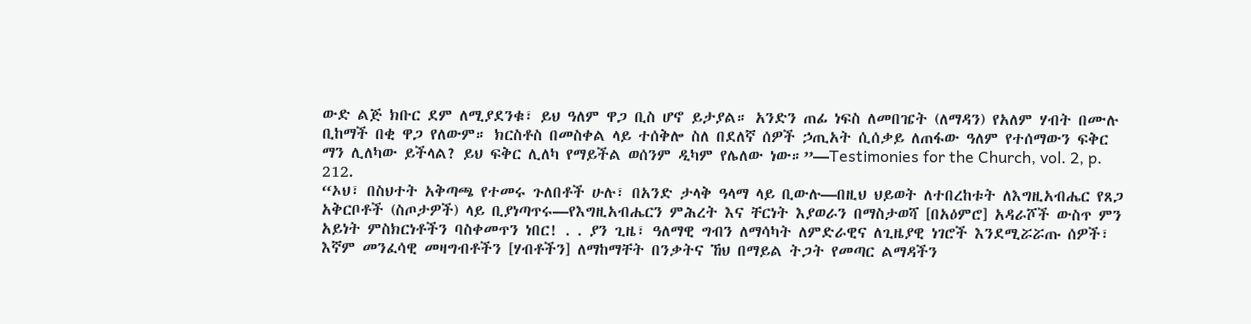ውድ ልጅ ክቡር ደም ለሚያደንቁ፣ ይህ ዓለም ዋጋ ቢስ ሆኖ ይታያል። አንድን ጠፊ ነፍስ ለመበዤት (ለማዳን) የአለም ሃብት በሙሉ ቢከማች በቂ ዋጋ የለውም። ክርስቶስ በመስቀል ላይ ተሰቅሎ ስለ በደለኛ ሰዎች ኃጢአት ሲሰቃይ ለጠፋው ዓለም የተሰማውን ፍቅር ማን ሊለካው ይችላል? ይህ ፍቅር ሊለካ የማይችል ወሰንም ዲካም የሌለው ነው።”—Testimonies for the Church, vol. 2, p. 212.
“ኦህ፣ በስህተት አቅጣጫ የተመሩ ጉለበቶች ሁሉ፣ በአንድ ታላቅ ዓላማ ላይ ቢውሉ—በዚህ ህይወት ለተበረከቱት ለእግዚአብሔር የጸጋ አቅርቦቶች (ስጦታዎች) ላይ ቢያነጣጥሩ—የእግዚአብሔርን ምሕረት እና ቸርነት እያወራን በማስታወሻ [በአዕምሮ] አዳራሾች ውስጥ ምን አይነት ምስክርነቶችን ባስቀመጥን ነበር! . . ያን ጊዜ፣ ዓለማዊ ግብን ለማሳካት ለምድራዊና ለጊዜያዊ ነገሮች እንደሚሯሯጡ ሰዎች፣ እኛም መንፈሳዊ መዛግብቶችን [ሃብቶችን] ለማከማቸት በንቃትና ኸህ በማይል ትጋት የመጣር ልማዳችን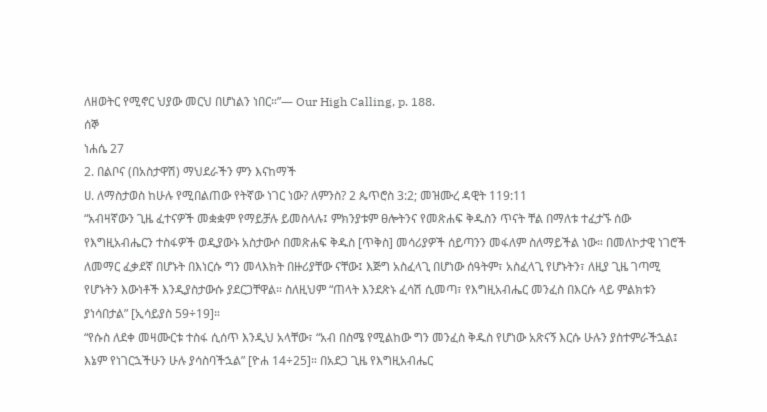ለዘወትር የሚኖር ህያው መርህ በሆነልን ነበር።”— Our High Calling, p. 188.
ሰኞ
ነሐሴ 27
2. በልቦና (በአስታዋሽ) ማህደራችን ምን እናከማች
ሀ. ለማስታወስ ከሁሉ የሚበልጠው የትኛው ነገር ነው? ለምንስ? 2 ጴጥሮስ 3:2; መዝሙረ ዳዊት 119:11
“አብዛኛውን ጊዜ ፈተናዎች መቋቋም የማይቻሉ ይመስላሉ፤ ምክንያቱም ፀሎትንና የመጽሐፍ ቅዱስን ጥናት ቸል በማለቱ ተፈታኙ ሰው የእግዚአብሔርን ተስፋዎች ወዲያውኑ አስታውሶ በመጽሐፍ ቅዱስ [ጥቅስ] መሳሪያዎች ሰይጣንን መፋለም ስለማይችል ነው። በመለኮታዊ ነገሮች ለመማር ፈቃደኛ በሆኑት በእነርሱ ግን መላእክት በዙሪያቸው ናቸው፤ እጅግ አስፈላጊ በሆነው ሰዓትም፣ አስፈላጊ የሆኑትን፣ ለዚያ ጊዜ ገጣሚ የሆኑትን እውነቶች እንዲያስታውሱ ያደርጋቸዋል። ስለዚህም “ጠላት እንደጽኑ ፈሳሽ ሲመጣ፣ የእግዚአብሔር መንፈስ በእርሱ ላይ ምልክቱን ያነሳበታል” [ኢሳይያስ 59÷19]።
“የሱስ ለደቀ መዛሙርቱ ተስፋ ሲሰጥ እንዲህ አላቸው፣ “አብ በስሜ የሚልከው ግን መንፈስ ቅዱስ የሆነው አጽናኝ እርሱ ሁሉን ያስተምራችኋል፤ እኔም የነገርኋችሁን ሁሉ ያሳስባችኋል” [ዮሐ 14÷25]። በአደጋ ጊዜ የእግዚአብሔር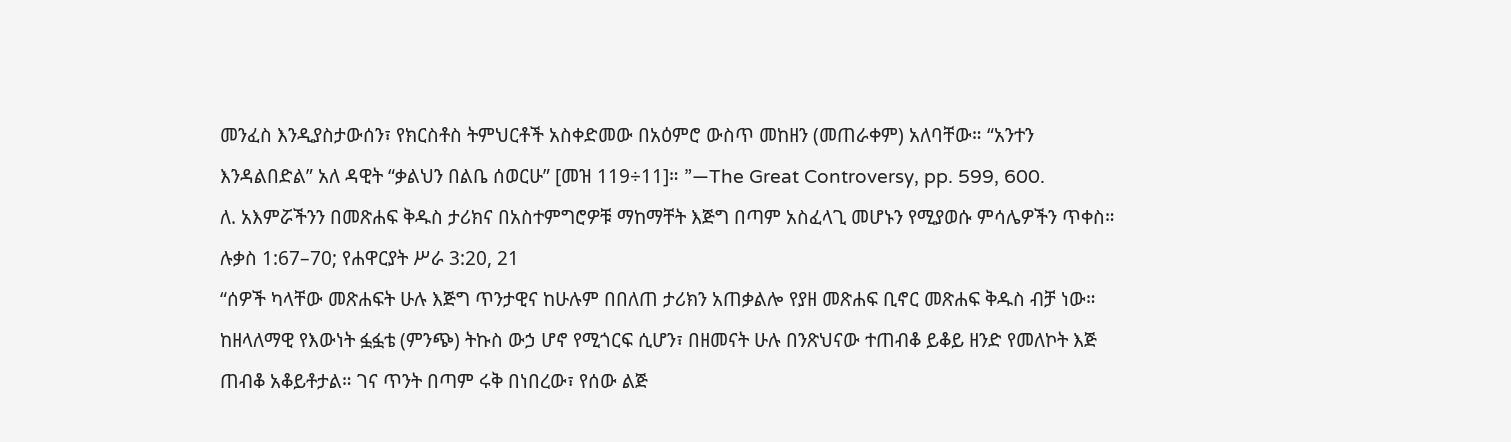መንፈስ እንዲያስታውሰን፣ የክርስቶስ ትምህርቶች አስቀድመው በአዕምሮ ውስጥ መከዘን (መጠራቀም) አለባቸው። “አንተን እንዳልበድል” አለ ዳዊት “ቃልህን በልቤ ሰወርሁ” [መዝ 119÷11]። ”—The Great Controversy, pp. 599, 600.
ለ. አእምሯችንን በመጽሐፍ ቅዱስ ታሪክና በአስተምግሮዎቹ ማከማቸት እጅግ በጣም አስፈላጊ መሆኑን የሚያወሱ ምሳሌዎችን ጥቀስ። ሉቃስ 1:67–70; የሐዋርያት ሥራ 3:20, 21
“ሰዎች ካላቸው መጽሐፍት ሁሉ እጅግ ጥንታዊና ከሁሉም በበለጠ ታሪክን አጠቃልሎ የያዘ መጽሐፍ ቢኖር መጽሐፍ ቅዱስ ብቻ ነው። ከዘላለማዊ የእውነት ፏፏቴ (ምንጭ) ትኩስ ውኃ ሆኖ የሚጎርፍ ሲሆን፣ በዘመናት ሁሉ በንጽህናው ተጠብቆ ይቆይ ዘንድ የመለኮት እጅ ጠብቆ አቆይቶታል። ገና ጥንት በጣም ሩቅ በነበረው፣ የሰው ልጅ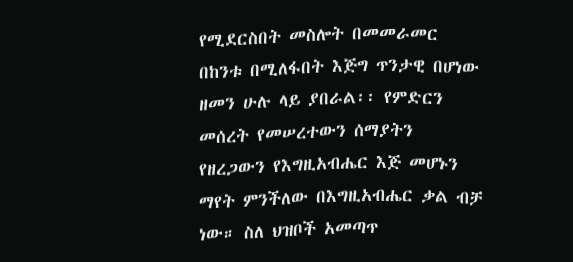የሚደርስበት መስሎት በመመራመር በከንቱ በሚለፋበት እጅግ ጥንታዊ በሆነው ዘመን ሁሉ ላይ ያበራል፡፡ የምድርን መሰረት የመሠረተውን ሰማያትን የዘረጋውን የእግዚአብሔር እጅ መሆኑን ማየት ምንችለው በእግዚአብሔር ቃል ብቻ ነው። ስለ ህዝቦች አመጣጥ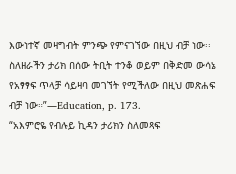እውነተኛ መዛግብት ምንጭ የምናገኘው በዚህ ብቻ ነው፡፡ ስለዘራችን ታሪክ በሰው ትቢት ተንቆ ወይም በቅድመ ውሳኔ የአፃፃፍ ጥላቻ ሳይዛባ መገኘት የሚችለው በዚህ መጽሐፍ ብቻ ነው።”—Education, p. 173.
“አእምሮዬ የብሉይ ኪዳን ታሪክን ስለመጻፍ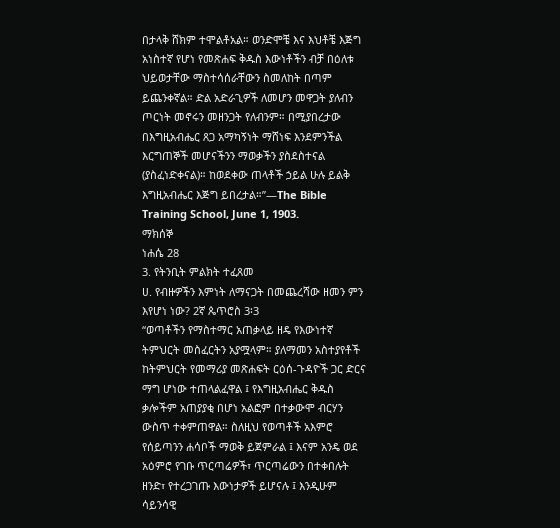በታላቅ ሸክም ተሞልቶአል። ወንድሞቼ እና እህቶቼ እጅግ አነስተኛ የሆነ የመጽሐፍ ቅዱስ እውነቶችን ብቻ በዕለቱ ህይወታቸው ማስተሳሰራቸውን ስመለከት በጣም ይጨንቀኛል። ድል አድራጊዎች ለመሆን መዋጋት ያለብን ጦርነት መኖሩን መዘንጋት የለብንም። በሚያበረታው በእግዚአብሔር ጸጋ አማካኝነት ማሸነፍ እንደምንችል እርግጠኞች መሆናችንን ማወቃችን ያስደስተናል (ያስፈነድቀናል)። ከወደቀው ጠላቶች ኃይል ሁሉ ይልቅ እግዚአብሔር እጅግ ይበረታል።”—The Bible Training School, June 1, 1903.
ማክሰኞ
ነሐሴ 28
3. የትንቢት ምልክት ተፈጸመ
ሀ. የብዙዎችን እምነት ለማናጋት በመጨረሻው ዘመን ምን እየሆነ ነው? 2ኛ ጴጥሮስ 3፡3
“ወጣቶችን የማስተማር አጠቃላይ ዘዴ የእውነተኛ ትምህርት መስፈርትን አያሟላም። ያለማመን አስተያየቶች ከትምህርት የመማሪያ መጽሐፍት ርዕሰ-ጉዳዮች ጋር ድርና ማግ ሆነው ተጠላልፈዋል ፤ የእግዚአብሔር ቅዱስ ቃሎችም አጠያያቂ በሆነ አልፎም በተቃውሞ ብርሃን ውስጥ ተቀምጠዋል። ስለዚህ የወጣቶች አእምሮ የሰይጣንን ሐሳቦች ማወቅ ይጀምራል ፤ እናም አንዴ ወደ አዕምሮ የገቡ ጥርጣሬዎች፣ ጥርጣሬውን በተቀበሉት ዘንድ፣ የተረጋገጡ እውነታዎች ይሆናሉ ፤ እንዲሁም ሳይንሳዊ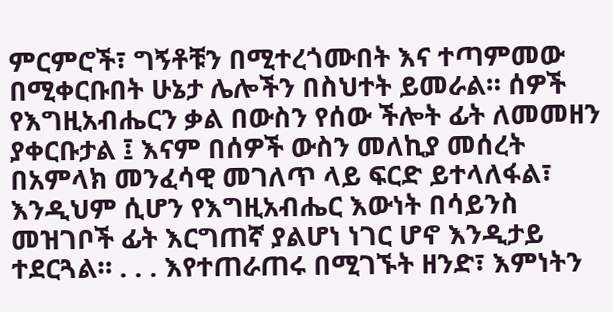ምርምሮች፣ ግኝቶቹን በሚተረጎሙበት እና ተጣምመው በሚቀርቡበት ሁኔታ ሌሎችን በስህተት ይመራል። ሰዎች የእግዚአብሔርን ቃል በውስን የሰው ችሎት ፊት ለመመዘን ያቀርቡታል ፤ እናም በሰዎች ውስን መለኪያ መሰረት በአምላክ መንፈሳዊ መገለጥ ላይ ፍርድ ይተላለፋል፣ እንዲህም ሲሆን የእግዚአብሔር እውነት በሳይንስ መዝገቦች ፊት እርግጠኛ ያልሆነ ነገር ሆኖ እንዲታይ ተደርጓል። . . . እየተጠራጠሩ በሚገኙት ዘንድ፣ እምነትን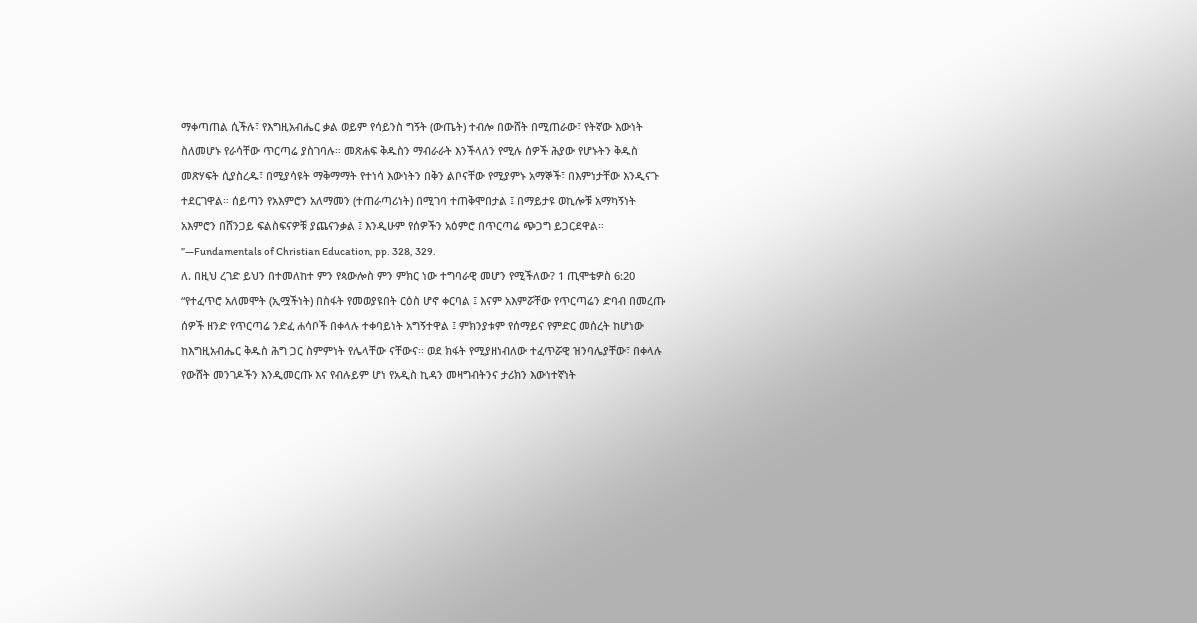ማቀጣጠል ሲችሉ፣ የእግዚአብሔር ቃል ወይም የሳይንስ ግኝት (ውጤት) ተብሎ በውሸት በሚጠራው፣ የትኛው እውነት ስለመሆኑ የራሳቸው ጥርጣሬ ያስገባሉ። መጽሐፍ ቅዱስን ማብራራት እንችላለን የሚሉ ሰዎች ሕያው የሆኑትን ቅዱስ መጽሃፍት ሲያስረዱ፣ በሚያሳዩት ማቅማማት የተነሳ እውነትን በቅን ልቦናቸው የሚያምኑ አማኞች፣ በእምነታቸው እንዲናጉ ተደርገዋል። ሰይጣን የአእምሮን አለማመን (ተጠራጣሪነት) በሚገባ ተጠቅሞበታል ፤ በማይታዩ ወኪሎቹ አማካኝነት አእምሮን በሸንጋይ ፍልስፍናዎቹ ያጨናንቃል ፤ እንዲሁም የሰዎችን አዕምሮ በጥርጣሬ ጭጋግ ይጋርደዋል። ”—Fundamentals of Christian Education, pp. 328, 329.
ለ. በዚህ ረገድ ይህን በተመለከተ ምን የጳውሎስ ምን ምክር ነው ተግባራዊ መሆን የሚችለው? 1 ጢሞቴዎስ 6:20
“የተፈጥሮ አለመሞት (ኢሟችነት) በስፋት የመወያዩበት ርዕስ ሆኖ ቀርባል ፤ እናም አእምሯቸው የጥርጣሬን ድባብ በመረጡ ሰዎች ዘንድ የጥርጣሬ ንድፈ ሐሳቦች በቀላሉ ተቀባይነት አግኝተዋል ፤ ምክንያቱም የሰማይና የምድር መሰረት ከሆነው ከእግዚአብሔር ቅዱስ ሕግ ጋር ስምምነት የሌላቸው ናቸውና፡፡ ወደ ክፋት የሚያዘነብለው ተፈጥሯዊ ዝንባሌያቸው፣ በቀላሉ የውሸት መንገዶችን እንዲመርጡ እና የብሉይም ሆነ የአዲስ ኪዳን መዛግብትንና ታሪክን እውነተኛነት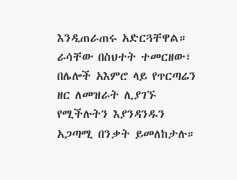እንዲጠራጠሩ አድርጓቸዋል። ራሳቸው በስህተት ተመርዘው፣ በሌሎች አእምሮ ላይ የጥርጣሬን ዘር ለመዝራት ሊያገኙ የሚችሉትን እያንዳንዱን አጋጣሚ በንቃት ይመለከታሉ።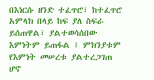በእነርሱ ዘንድ ተፈጥሮ፣ ከተፈጥሮ አምላክ በላይ ከፍ ያለ ስፍራ ይሰጠዋል፣ ያልተወሳሰበው እምነትም ይጠፋል ፤ ምክንያቱም የእምነት መሠረቱ ያልተረጋገጠ ሆኖ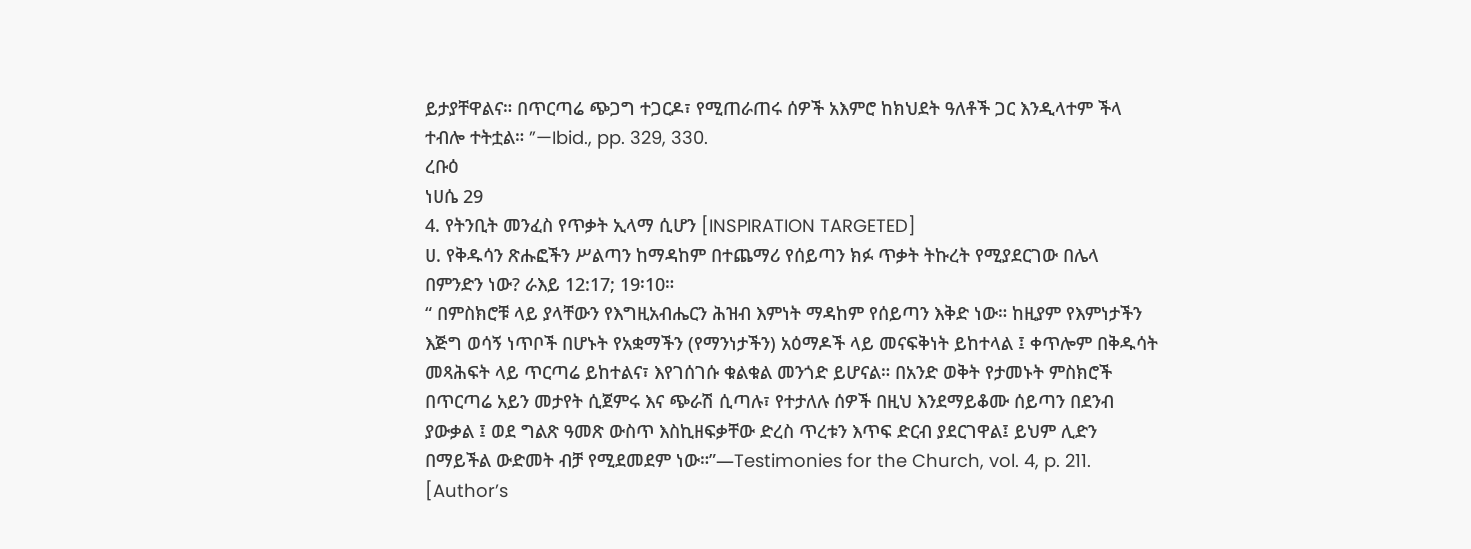ይታያቸዋልና። በጥርጣሬ ጭጋግ ተጋርዶ፣ የሚጠራጠሩ ሰዎች አእምሮ ከክህደት ዓለቶች ጋር እንዲላተም ችላ ተብሎ ተትቷል። ”—Ibid., pp. 329, 330.
ረቡዕ
ነሀሴ 29
4. የትንቢት መንፈስ የጥቃት ኢላማ ሲሆን [INSPIRATION TARGETED]
ሀ. የቅዱሳን ጽሑፎችን ሥልጣን ከማዳከም በተጨማሪ የሰይጣን ክፉ ጥቃት ትኩረት የሚያደርገው በሌላ በምንድን ነው? ራእይ 12:17; 19፡10።
“ በምስክሮቹ ላይ ያላቸውን የእግዚአብሔርን ሕዝብ እምነት ማዳከም የሰይጣን እቅድ ነው። ከዚያም የእምነታችን እጅግ ወሳኝ ነጥቦች በሆኑት የአቋማችን (የማንነታችን) አዕማዶች ላይ መናፍቅነት ይከተላል ፤ ቀጥሎም በቅዱሳት መጻሕፍት ላይ ጥርጣሬ ይከተልና፣ እየገሰገሱ ቁልቁል መንጎድ ይሆናል። በአንድ ወቅት የታመኑት ምስክሮች በጥርጣሬ አይን መታየት ሲጀምሩ እና ጭራሽ ሲጣሉ፣ የተታለሉ ሰዎች በዚህ እንደማይቆሙ ሰይጣን በደንብ ያውቃል ፤ ወደ ግልጽ ዓመጽ ውስጥ እስኪዘፍቃቸው ድረስ ጥረቱን እጥፍ ድርብ ያደርገዋል፤ ይህም ሊድን በማይችል ውድመት ብቻ የሚደመደም ነው።”—Testimonies for the Church, vol. 4, p. 211. [Author’s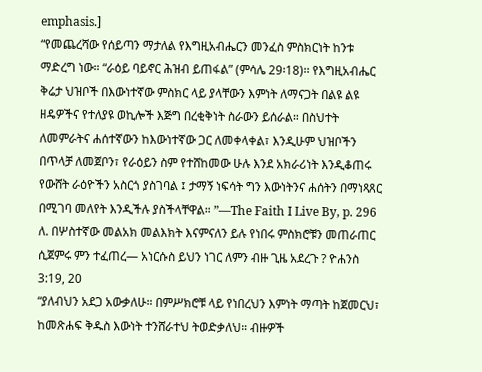emphasis.]
“የመጨረሻው የሰይጣን ማታለል የእግዚአብሔርን መንፈስ ምስክርነት ከንቱ ማድረግ ነው። “ራዕይ ባይኖር ሕዝብ ይጠፋል” (ምሳሌ 29፡18)፡፡ የእግዚአብሔር ቅሬታ ህዝቦች በእውነተኛው ምስክር ላይ ያላቸውን እምነት ለማናጋት በልዩ ልዩ ዘዴዎችና የተለያዩ ወኪሎች እጅግ በረቂቅነት ስራውን ይሰራል። በስህተት ለመምራትና ሐሰተኛውን ከእውነተኛው ጋር ለመቀላቀል፣ እንዲሁም ህዝቦችን በጥላቻ ለመጀቦን፣ የራዕይን ስም የተሸከመው ሁሉ እንደ አክራሪነት እንዲቆጠሩ የውሸት ራዕዮችን አስርጎ ያስገባል ፤ ታማኝ ነፍሳት ግን እውነትንና ሐሰትን በማነጻጸር በሚገባ መለየት እንዲችሉ ያስችላቸዋል። ”—The Faith I Live By, p. 296
ለ. በሦስተኛው መልአክ መልእክት እናምናለን ይሉ የነበሩ ምስክሮቹን መጠራጠር ሲጀምሩ ምን ተፈጠረ— አነርሱስ ይህን ነገር ለምን ብዙ ጊዜ አደረጉ ? ዮሐንስ 3:19, 20
“ያለብህን አደጋ አውቃለሁ። በምሥክሮቹ ላይ የነበረህን እምነት ማጣት ከጀመርህ፣ ከመጽሐፍ ቅዱስ እውነት ተንሸራተህ ትወድቃለህ። ብዙዎች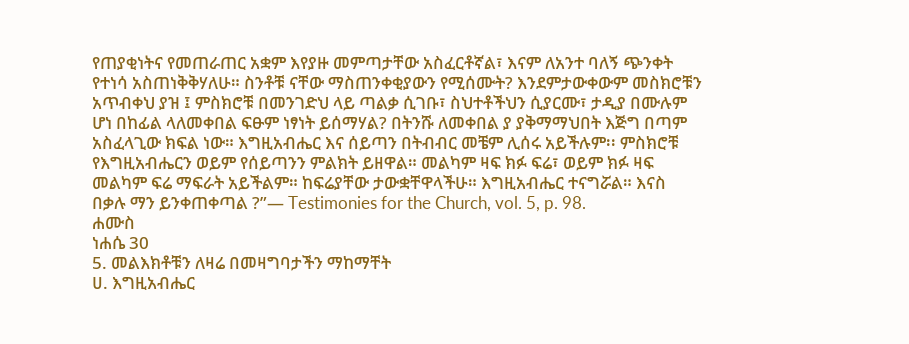የጠያቂነትና የመጠራጠር አቋም እየያዙ መምጣታቸው አስፈርቶኛል፣ እናም ለአንተ ባለኝ ጭንቀት የተነሳ አስጠነቅቅሃለሁ። ስንቶቹ ናቸው ማስጠንቀቂያውን የሚሰሙት? እንደምታውቀውም መስክሮቹን አጥብቀህ ያዝ ፤ ምስክሮቹ በመንገድህ ላይ ጣልቃ ሲገቡ፣ ስህተቶችህን ሲያርሙ፣ ታዲያ በሙሉም ሆነ በከፊል ላለመቀበል ፍፁም ነፃነት ይሰማሃል? በትንሹ ለመቀበል ያ ያቅማማህበት እጅግ በጣም አስፈላጊው ክፍል ነው። እግዚአብሔር እና ሰይጣን በትብብር መቼም ሊሰሩ አይችሉም፡፡ ምስክሮቹ የእግዚአብሔርን ወይም የሰይጣንን ምልክት ይዘዋል። መልካም ዛፍ ክፉ ፍሬ፣ ወይም ክፉ ዛፍ መልካም ፍሬ ማፍራት አይችልም። ከፍሬያቸው ታውቋቸዋላችሁ። እግዚአብሔር ተናግሯል። እናስ በቃሉ ማን ይንቀጠቀጣል ?”— Testimonies for the Church, vol. 5, p. 98.
ሐሙስ
ነሐሴ 30
5. መልእክቶቹን ለዛሬ በመዛግባታችን ማከማቸት
ሀ. እግዚአብሔር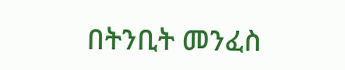በትንቢት መንፈስ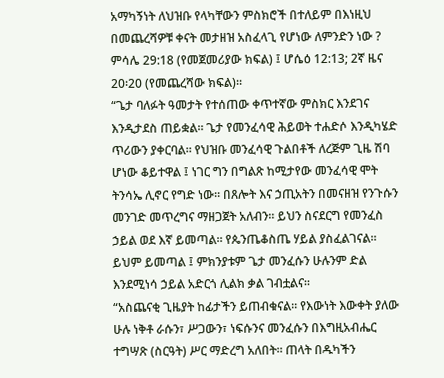አማካኝነት ለህዝቡ የላካቸውን ምስክሮች በተለይም በእነዚህ በመጨረሻዎቹ ቀናት መታዘዝ አስፈላጊ የሆነው ለምንድን ነው ? ምሳሌ 29:18 (የመጀመሪያው ክፍል) ፤ ሆሴዕ 12:13; 2ኛ ዜና 20፡20 (የመጨረሻው ክፍል)።
“ጌታ ባለፉት ዓመታት የተሰጠው ቀጥተኛው ምስክር እንደገና እንዲታደስ ጠይቋል። ጌታ የመንፈሳዊ ሕይወት ተሐድሶ እንዲካሄድ ጥሪውን ያቀርባል። የህዝቡ መንፈሳዊ ጉልበቶች ለረጅም ጊዜ ሽባ ሆነው ቆይተዋል ፤ ነገር ግን በግልጽ ከሚታየው መንፈሳዊ ሞት ትንሳኤ ሊኖር የግድ ነው። በጸሎት እና ኃጢአትን በመናዘዝ የንጉሱን መንገድ መጥረግና ማዘጋጀት አለብን። ይህን ስናደርግ የመንፈስ ኃይል ወደ እኛ ይመጣል። የጴንጤቆስጤ ሃይል ያስፈልገናል። ይህም ይመጣል ፤ ምክንያቱም ጌታ መንፈሱን ሁሉንም ድል እንደሚነሳ ኃይል አድርጎ ሊልክ ቃል ገብቷልና፡፡
“አስጨናቂ ጊዜያት ከፊታችን ይጠብቁናል። የእውነት እውቀት ያለው ሁሉ ነቅቶ ራሱን፣ ሥጋውን፣ ነፍሱንና መንፈሱን በእግዚአብሔር ተግሣጽ (ስርዓት) ሥር ማድረግ አለበት። ጠላት በዱካችን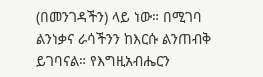(በመንገዳችን) ላይ ነው። በሚገባ ልንነቃና ራሳችንን ከእርሱ ልንጠብቅ ይገባናል። የእግዚአብሔርን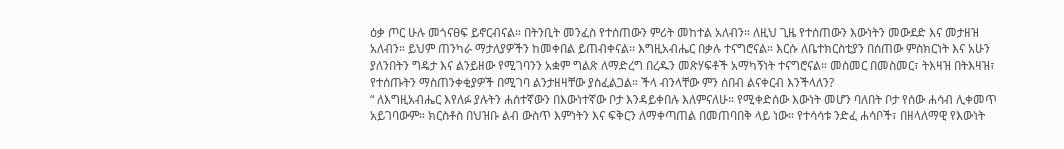ዕቃ ጦር ሁሉ መጎናፀፍ ይኖርብናል። በትንቢት መንፈስ የተሰጠውን ምሪት መከተል አለብን። ለዚህ ጊዜ የተሰጠውን እውነትን መውደድ እና መታዘዝ አለብን። ይህም ጠንካራ ማታለያዎችን ከመቀበል ይጠብቀናል፡፡ እግዚአብሔር በቃሉ ተናግሮናል። እርሱ ለቤተክርስቲያን በሰጠው ምስክርነት እና አሁን ያለንበትን ግዴታ እና ልንይዘው የሚገባንን አቋም ግልጽ ለማድረግ በረዱን መጽሃፍቶች አማካኝነት ተናግሮናል። መስመር በመስመር፣ ትእዛዝ በትእዛዝ፣ የተሰጡትን ማስጠንቀቂያዎች በሚገባ ልንታዘዛቸው ያስፈልጋል። ችላ ብንላቸው ምን ሰበብ ልናቀርብ እንችላለን?
“ ለእግዚአብሔር እየለፉ ያሉትን ሐሰተኛውን በእውነተኛው ቦታ እንዳይቀበሉ እለምናለሁ። የሚቀድሰው እውነት መሆን ባለበት ቦታ የሰው ሐሳብ ሊቀመጥ አይገባውም። ክርስቶስ በህዝቡ ልብ ውስጥ እምነትን እና ፍቅርን ለማቀጣጠል በመጠባበቅ ላይ ነው። የተሳሳቱ ንድፈ ሐሳቦች፣ በዘላለማዊ የእውነት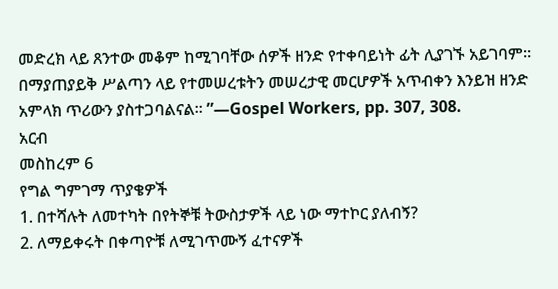መድረክ ላይ ጸንተው መቆም ከሚገባቸው ሰዎች ዘንድ የተቀባይነት ፊት ሊያገኙ አይገባም። በማያጠያይቅ ሥልጣን ላይ የተመሠረቱትን መሠረታዊ መርሆዎች አጥብቀን እንይዝ ዘንድ አምላክ ጥሪውን ያስተጋባልናል። ”—Gospel Workers, pp. 307, 308.
አርብ
መስከረም 6
የግል ግምገማ ጥያቄዎች
1. በተሻሉት ለመተካት በየትኞቹ ትውስታዎች ላይ ነው ማተኮር ያለብኝ?
2. ለማይቀሩት በቀጣዮቹ ለሚገጥሙኝ ፈተናዎች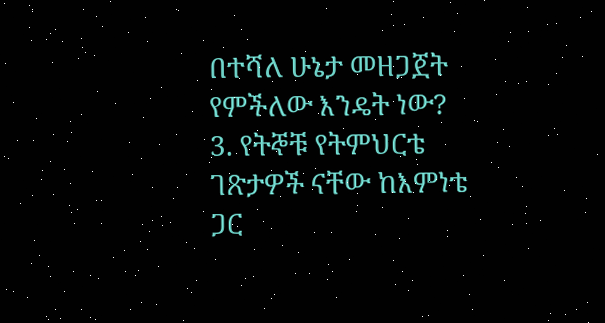በተሻለ ሁኔታ መዘጋጀት የምችለው እንዴት ነው?
3. የትኞቹ የትምህርቴ ገጽታዎች ናቸው ከእምነቴ ጋር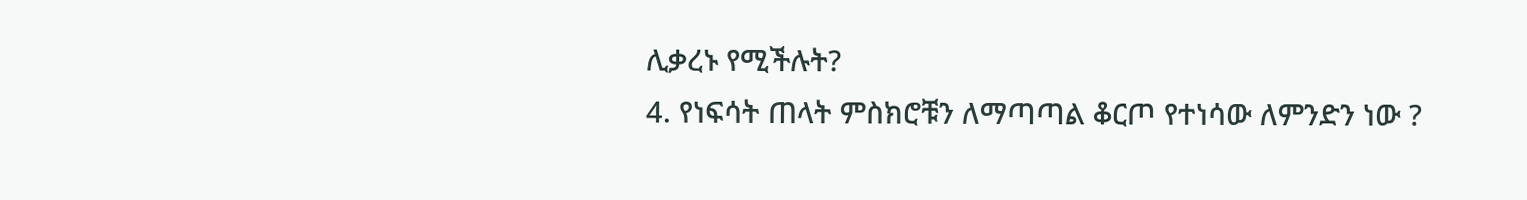ሊቃረኑ የሚችሉት?
4. የነፍሳት ጠላት ምስክሮቹን ለማጣጣል ቆርጦ የተነሳው ለምንድን ነው ?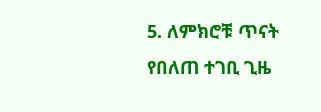5. ለምክሮቹ ጥናት የበለጠ ተገቢ ጊዜ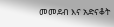መመደብ እና አድናቆት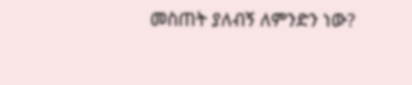መስጠት ያለብኝ ለምንድን ነው?